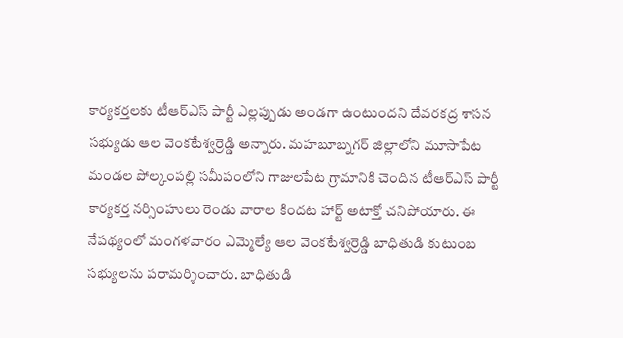కార్యకర్తలకు టీఆర్ఎస్ పార్టీ ఎల్లప్పుడు అండగా ఉంటుందని దేవరకద్ర శాసన సభ్యుడు ఆల వెంకటేశ్వర్రెడ్డి అన్నారు. మహబూబ్నగర్ జిల్లాలోని మూసాపేట మండల పోల్కంపల్లి సమీపంలోని గాజులపేట గ్రామానికి చెందిన టీఆర్ఎస్ పార్టీ కార్యకర్త నర్సింహులు రెండు వారాల కిందట హార్ట్ అటాక్తో చనిపోయారు. ఈ నేపథ్యంలో మంగళవారం ఎమ్మెల్యే ఆల వెంకటేశ్వర్రెడ్డి బాధితుడి కుటుంబ సభ్యులను పరామర్శించారు. బాధితుడి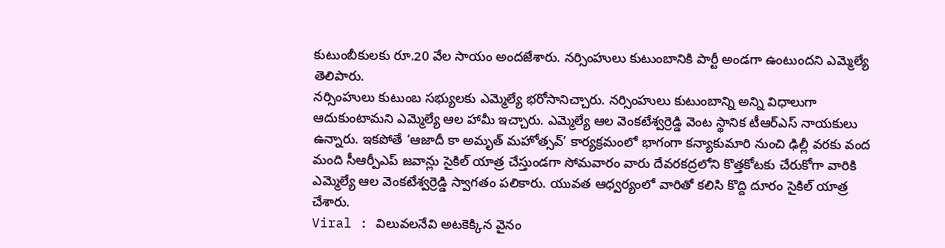కుటుంబీకులకు రూ.20 వేల సాయం అందజేశారు. నర్సింహులు కుటుంబానికి పార్టీ అండగా ఉంటుందని ఎమ్మెల్యే తెలిపారు.
నర్సింహులు కుటుంబ సభ్యులకు ఎమ్మెల్యే భరోసానిచ్చారు. నర్సింహులు కుటుంబాన్ని అన్ని విధాలుగా ఆదుకుంటామని ఎమ్మెల్యే ఆల హామీ ఇచ్చారు. ఎమ్మెల్యే ఆల వెంకటేశ్వర్రెడ్డి వెంట స్థానిక టీఆర్ఎస్ నాయకులు ఉన్నారు. ఇకపోతే ‘ఆజాదీ కా అమృత్ మహోత్సవ్’ కార్యక్రమంలో భాగంగా కన్యాకుమారి నుంచి ఢిల్లీ వరకు వంద మంది సీఆర్పీఎప్ జవాన్లు సైకిల్ యాత్ర చేస్తుండగా సోమవారం వారు దేవరకద్రలోని కొత్తకోటకు చేరుకోగా వారికి ఎమ్మెల్యే ఆల వెంకటేశ్వర్రెడ్డి స్వాగతం పలికారు. యువత ఆధ్వర్యంలో వారితో కలిసి కొద్ది దూరం సైకిల్ యాత్ర చేశారు.
Viral : విలువలనేవి అటకెక్కిన వైనం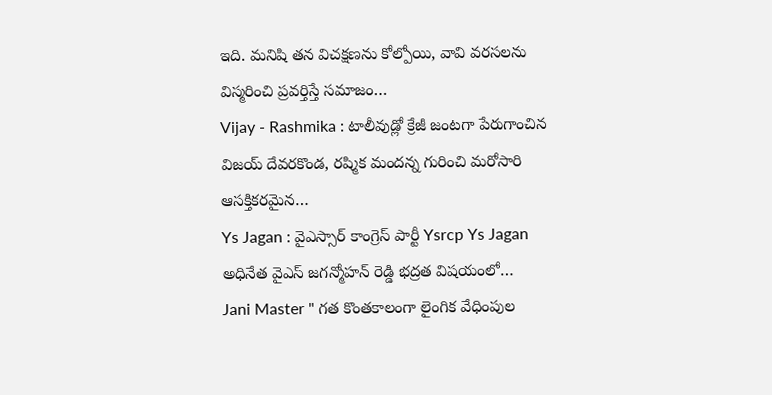ఇది. మనిషి తన విచక్షణను కోల్పోయి, వావి వరసలను విస్మరించి ప్రవర్తిస్తే సమాజం…
Vijay - Rashmika : టాలీవుడ్లో క్రేజీ జంటగా పేరుగాంచిన విజయ్ దేవరకొండ, రష్మిక మందన్న గురించి మరోసారి ఆసక్తికరమైన…
Ys Jagan : వైఎస్సార్ కాంగ్రెస్ పార్టీ Ysrcp Ys Jagan అధినేత వైఎస్ జగన్మోహన్ రెడ్డి భద్రత విషయంలో…
Jani Master " గత కొంతకాలంగా లైంగిక వేధింపుల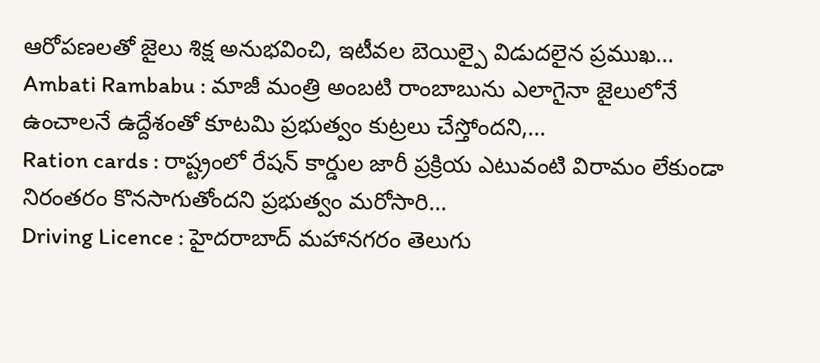ఆరోపణలతో జైలు శిక్ష అనుభవించి, ఇటీవల బెయిల్పై విడుదలైన ప్రముఖ…
Ambati Rambabu : మాజీ మంత్రి అంబటి రాంబాబును ఎలాగైనా జైలులోనే ఉంచాలనే ఉద్దేశంతో కూటమి ప్రభుత్వం కుట్రలు చేస్తోందని,…
Ration cards : రాష్ట్రంలో రేషన్ కార్డుల జారీ ప్రక్రియ ఎటువంటి విరామం లేకుండా నిరంతరం కొనసాగుతోందని ప్రభుత్వం మరోసారి…
Driving Licence : హైదరాబాద్ మహానగరం తెలుగు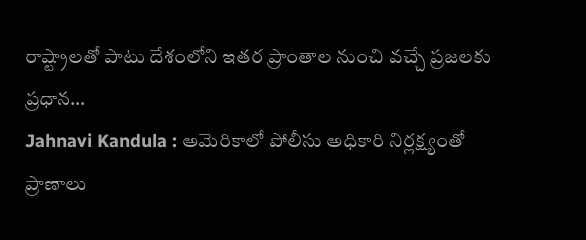రాష్ట్రాలతో పాటు దేశంలోని ఇతర ప్రాంతాల నుంచి వచ్చే ప్రజలకు ప్రధాన…
Jahnavi Kandula : అమెరికాలో పోలీసు అధికారి నిర్లక్ష్యంతో ప్రాణాలు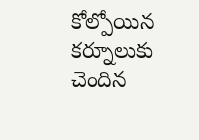కోల్పోయిన కర్నూలుకు చెందిన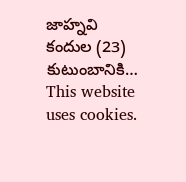జాహ్నవి కందుల (23) కుటుంబానికి…
This website uses cookies.